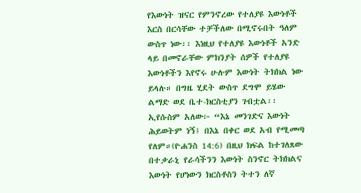የእውነት ዝናር የምንኖረው የተለያዩ እውነቶች እርስ በርሳቸው ተቻችለው በሚኖሩበት ዓለም ውስጥ ነው፡፡ እነዚህ የተለያዩ እውነቶች አንድ ላይ በመኖራቸው ምክንያት ሰዎች የተለያዩ እውነቶችን እየኖሩ ሁሉም እውነት ትክክል ነው ይላሉ። በግዜ ሂደት ውስጥ ደግሞ ይሄው ልማድ ወደ ቤተ-ክርስቲያን ገብቷል፡፡ ኢየሱስም አለው፦ “እኔ መንገድና እውነት ሕይወትም ነኝ፤ በእኔ በቀር ወደ አብ የሚመጣ የለም።(ዮሐንስ 14:6) በዚህ ክፍል ከተገለጸው በተቃራኒ የራሳችንን እውነት ስንኖር ትክክልና እውነት የሆነውን ክርስቶስን ትተን ለኛ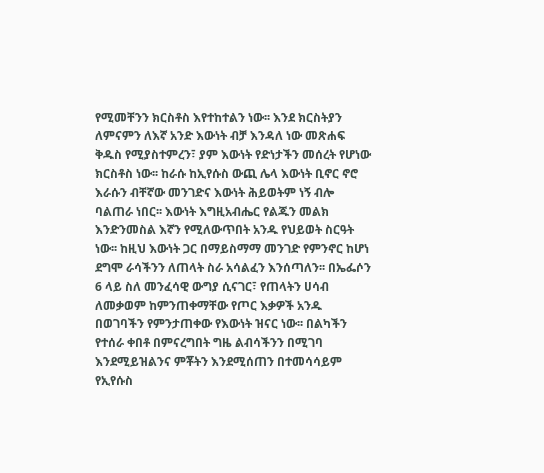የሚመቸንን ክርስቶስ እየተከተልን ነው፡፡ እንደ ክርስትያን ለምናምን ለእኛ አንድ እውነት ብቻ እንዳለ ነው መጽሐፍ ቅዱስ የሚያስተምረን፣ ያም እውነት የድነታችን መሰረት የሆነው ክርስቶስ ነው፡፡ ከራሱ ከኢየሱስ ውጪ ሌላ እውነት ቢኖር ኖሮ እራሱን ብቸኛው መንገድና እውነት ሕይወትም ነኝ ብሎ ባልጠራ ነበር፡፡ እውነት እግዚአብሔር የልጁን መልክ እንድንመስል እኛን የሚለውጥበት አንዱ የህይወት ስርዓት ነው፡፡ ከዚህ እውነት ጋር በማይስማማ መንገድ የምንኖር ከሆነ ደግሞ ራሳችንን ለጠላት ስራ አሳልፈን እንሰጣለን፡፡ በኤፌሶን 6 ላይ ስለ መንፈሳዊ ውግያ ሲናገር፣ የጠላትን ሀሳብ ለመቃወም ከምንጠቀማቸው የጦር እቃዎች አንዱ በወገባችን የምንታጠቀው የእውነት ዝናር ነው፡፡ በልካችን የተሰራ ቀበቶ በምናረግበት ግዜ ልብሳችንን በሚገባ እንደሚይዝልንና ምቾትን እንደሚሰጠን በተመሳሳይም የኢየሱስ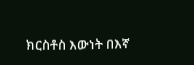ክርስቶስ እውነት በእኛ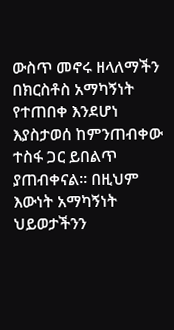ውስጥ መኖሩ ዘላለማችን በክርስቶስ አማካኝነት የተጠበቀ እንደሆነ እያስታወሰ ከምንጠብቀው ተስፋ ጋር ይበልጥ ያጠብቀናል፡፡ በዚህም እውነት አማካኝነት ህይወታችንን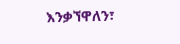እንቃኘዋለን፣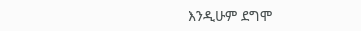እንዲሁም ደግሞ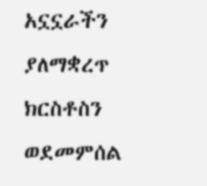አኗኗራችን ያለማቋረጥ ክርስቶስን ወደመምሰል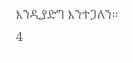እንዲያድግ እንተጋለን፡፡
4